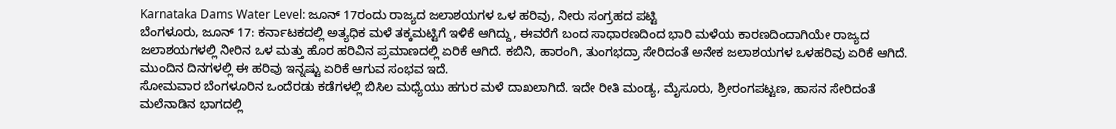Karnataka Dams Water Level: ಜೂನ್ 17ರಂದು ರಾಜ್ಯದ ಜಲಾಶಯಗಳ ಒಳ ಹರಿವು, ನೀರು ಸಂಗ್ರಹದ ಪಟ್ಟಿ
ಬೆಂಗಳೂರು, ಜೂನ್ 17: ಕರ್ನಾಟಕದಲ್ಲಿ ಅತ್ಯಧಿಕ ಮಳೆ ತಕ್ಕಮಟ್ಟಿಗೆ ಇಳಿಕೆ ಆಗಿದ್ದು, ಈವರೆಗೆ ಬಂದ ಸಾಧಾರಣದಿಂದ ಭಾರಿ ಮಳೆಯ ಕಾರಣದಿಂದಾಗಿಯೇ ರಾಜ್ಯದ ಜಲಾಶಯಗಳಲ್ಲಿ ನೀರಿನ ಒಳ ಮತ್ತು ಹೊರ ಹರಿವಿನ ಪ್ರಮಾಣದಲ್ಲಿ ಏರಿಕೆ ಆಗಿದೆ. ಕಬಿನಿ, ಹಾರಂಗಿ, ತುಂಗಭದ್ರಾ ಸೇರಿದಂತೆ ಅನೇಕ ಜಲಾಶಯಗಳ ಒಳಹರಿವು ಏರಿಕೆ ಆಗಿದೆ. ಮುಂದಿನ ದಿನಗಳಲ್ಲಿ ಈ ಹರಿವು ಇನ್ನಷ್ಟು ಏರಿಕೆ ಆಗುವ ಸಂಭವ ಇದೆ.
ಸೋಮವಾರ ಬೆಂಗಳೂರಿನ ಒಂದೆರಡು ಕಡೆಗಳಲ್ಲಿ ಬಿಸಿಲ ಮಧ್ಯೆಯು ಹಗುರ ಮಳೆ ದಾಖಲಾಗಿದೆ. ಇದೇ ರೀತಿ ಮಂಡ್ಯ, ಮೈಸೂರು, ಶ್ರೀರಂಗಪಟ್ಟಣ, ಹಾಸನ ಸೇರಿದಂತೆ ಮಲೆನಾಡಿನ ಭಾಗದಲ್ಲಿ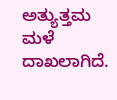ಅತ್ಯುತ್ತಮ ಮಳೆ ದಾಖಲಾಗಿದೆ.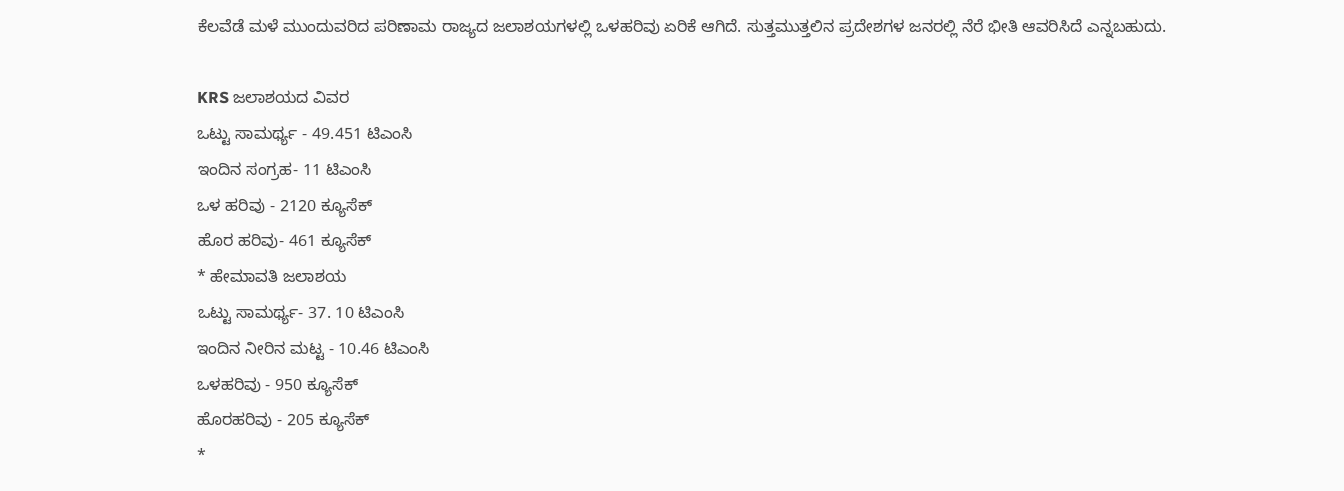ಕೆಲವೆಡೆ ಮಳೆ ಮುಂದುವರಿದ ಪರಿಣಾಮ ರಾಜ್ಯದ ಜಲಾಶಯಗಳಲ್ಲಿ ಒಳಹರಿವು ಏರಿಕೆ ಆಗಿದೆ. ಸುತ್ತಮುತ್ತಲಿನ ಪ್ರದೇಶಗಳ ಜನರಲ್ಲಿ ನೆರೆ ಭೀತಿ ಆವರಿಸಿದೆ ಎನ್ನಬಹುದು.

KRS ಜಲಾಶಯದ ವಿವರ
ಒಟ್ಟು ಸಾಮರ್ಥ್ಯ - 49.451 ಟಿಎಂಸಿ
ಇಂದಿನ ಸಂಗ್ರಹ- 11 ಟಿಎಂಸಿ
ಒಳ ಹರಿವು - 2120 ಕ್ಯೂಸೆಕ್
ಹೊರ ಹರಿವು- 461 ಕ್ಯೂಸೆಕ್
* ಹೇಮಾವತಿ ಜಲಾಶಯ
ಒಟ್ಟು ಸಾಮರ್ಥ್ಯ- 37. 10 ಟಿಎಂಸಿ
ಇಂದಿನ ನೀರಿನ ಮಟ್ಟ - 10.46 ಟಿಎಂಸಿ
ಒಳಹರಿವು - 950 ಕ್ಯೂಸೆಕ್
ಹೊರಹರಿವು - 205 ಕ್ಯೂಸೆಕ್
*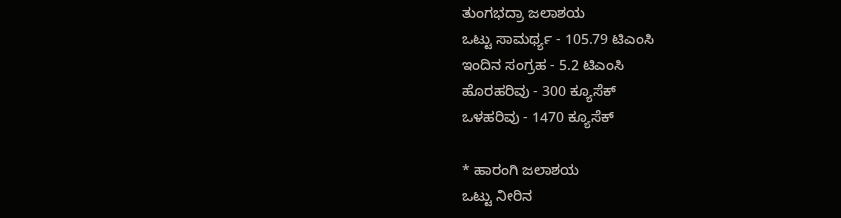ತುಂಗಭದ್ರಾ ಜಲಾಶಯ
ಒಟ್ಟು ಸಾಮರ್ಥ್ಯ - 105.79 ಟಿಎಂಸಿ
ಇಂದಿನ ಸಂಗ್ರಹ - 5.2 ಟಿಎಂಸಿ
ಹೊರಹರಿವು - 300 ಕ್ಯೂಸೆಕ್
ಒಳಹರಿವು - 1470 ಕ್ಯೂಸೆಕ್

* ಹಾರಂಗಿ ಜಲಾಶಯ
ಒಟ್ಟು ನೀರಿನ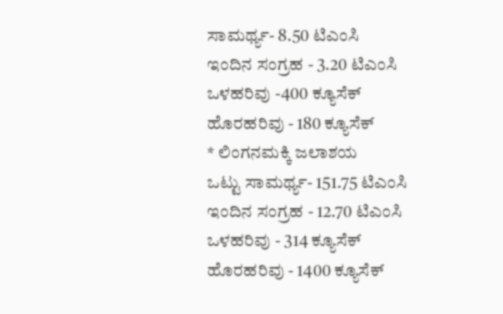ಸಾಮರ್ಥ್ಯ- 8.50 ಟಿಎಂಸಿ
ಇಂದಿನ ಸಂಗ್ರಹ - 3.20 ಟಿಎಂಸಿ
ಒಳಹರಿವು -400 ಕ್ಯೂಸೆಕ್
ಹೊರಹರಿವು - 180 ಕ್ಯೂಸೆಕ್
* ಲಿಂಗನಮಕ್ಕಿ ಜಲಾಶಯ
ಒಟ್ಟು ಸಾಮರ್ಥ್ಯ- 151.75 ಟಿಎಂಸಿ
ಇಂದಿನ ಸಂಗ್ರಹ - 12.70 ಟಿಎಂಸಿ
ಒಳಹರಿವು - 314 ಕ್ಯೂಸೆಕ್
ಹೊರಹರಿವು - 1400 ಕ್ಯೂಸೆಕ್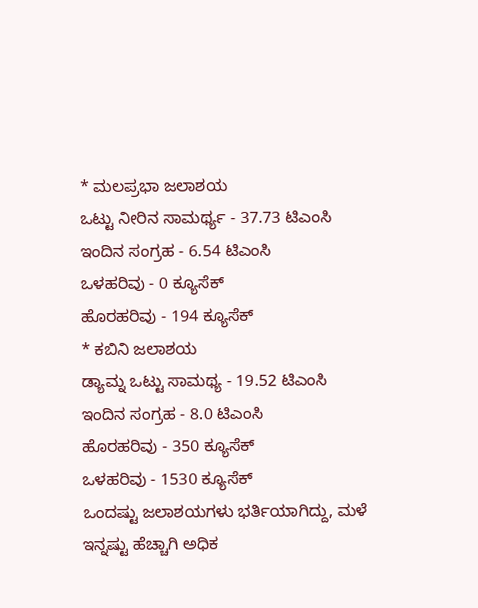* ಮಲಪ್ರಭಾ ಜಲಾಶಯ
ಒಟ್ಟು ನೀರಿನ ಸಾಮರ್ಥ್ಯ - 37.73 ಟಿಎಂಸಿ
ಇಂದಿನ ಸಂಗ್ರಹ - 6.54 ಟಿಎಂಸಿ
ಒಳಹರಿವು - 0 ಕ್ಯೂಸೆಕ್
ಹೊರಹರಿವು - 194 ಕ್ಯೂಸೆಕ್
* ಕಬಿನಿ ಜಲಾಶಯ
ಡ್ಯಾಮ್ನ ಒಟ್ಟು ಸಾಮಥ್ಯ - 19.52 ಟಿಎಂಸಿ
ಇಂದಿನ ಸಂಗ್ರಹ - 8.0 ಟಿಎಂಸಿ
ಹೊರಹರಿವು - 350 ಕ್ಯೂಸೆಕ್
ಒಳಹರಿವು - 1530 ಕ್ಯೂಸೆಕ್
ಒಂದಷ್ಟು ಜಲಾಶಯಗಳು ಭರ್ತಿಯಾಗಿದ್ದು, ಮಳೆ ಇನ್ನಷ್ಟು ಹೆಚ್ಚಾಗಿ ಅಧಿಕ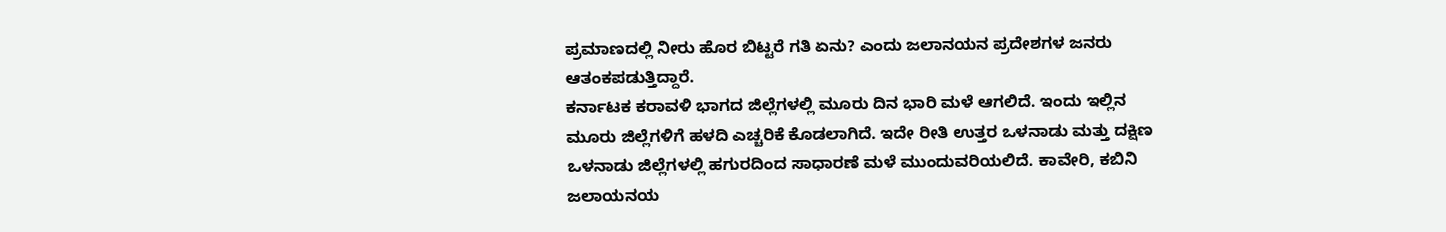ಪ್ರಮಾಣದಲ್ಲಿ ನೀರು ಹೊರ ಬಿಟ್ಟರೆ ಗತಿ ಏನು? ಎಂದು ಜಲಾನಯನ ಪ್ರದೇಶಗಳ ಜನರು ಆತಂಕಪಡುತ್ತಿದ್ದಾರೆ.
ಕರ್ನಾಟಕ ಕರಾವಳಿ ಭಾಗದ ಜಿಲ್ಲೆಗಳಲ್ಲಿ ಮೂರು ದಿನ ಭಾರಿ ಮಳೆ ಆಗಲಿದೆ. ಇಂದು ಇಲ್ಲಿನ ಮೂರು ಜಿಲ್ಲೆಗಳಿಗೆ ಹಳದಿ ಎಚ್ಚರಿಕೆ ಕೊಡಲಾಗಿದೆ. ಇದೇ ರೀತಿ ಉತ್ತರ ಒಳನಾಡು ಮತ್ತು ದಕ್ಷಿಣ ಒಳನಾಡು ಜಿಲ್ಲೆಗಳಲ್ಲಿ ಹಗುರದಿಂದ ಸಾಧಾರಣೆ ಮಳೆ ಮುಂದುವರಿಯಲಿದೆ. ಕಾವೇರಿ, ಕಬಿನಿ ಜಲಾಯನಯ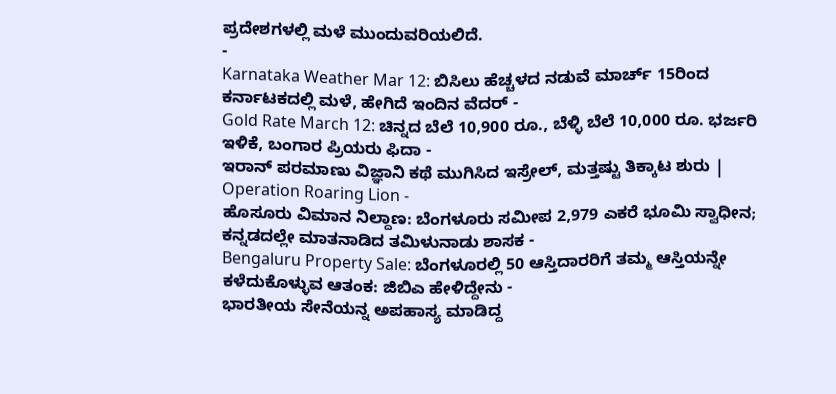ಪ್ರದೇಶಗಳಲ್ಲಿ ಮಳೆ ಮುಂದುವರಿಯಲಿದೆ.
-
Karnataka Weather Mar 12: ಬಿಸಿಲು ಹೆಚ್ಚಳದ ನಡುವೆ ಮಾರ್ಚ್ 15ರಿಂದ ಕರ್ನಾಟಕದಲ್ಲಿ ಮಳೆ, ಹೇಗಿದೆ ಇಂದಿನ ವೆದರ್ -
Gold Rate March 12: ಚಿನ್ನದ ಬೆಲೆ 10,900 ರೂ., ಬೆಳ್ಳಿ ಬೆಲೆ 10,000 ರೂ. ಭರ್ಜರಿ ಇಳಿಕೆ, ಬಂಗಾರ ಪ್ರಿಯರು ಫಿದಾ -
ಇರಾನ್ ಪರಮಾಣು ವಿಜ್ಞಾನಿ ಕಥೆ ಮುಗಿಸಿದ ಇಸ್ರೇಲ್, ಮತ್ತಷ್ಟು ತಿಕ್ಕಾಟ ಶುರು | Operation Roaring Lion -
ಹೊಸೂರು ವಿಮಾನ ನಿಲ್ದಾಣ: ಬೆಂಗಳೂರು ಸಮೀಪ 2,979 ಎಕರೆ ಭೂಮಿ ಸ್ವಾಧೀನ; ಕನ್ನಡದಲ್ಲೇ ಮಾತನಾಡಿದ ತಮಿಳುನಾಡು ಶಾಸಕ -
Bengaluru Property Sale: ಬೆಂಗಳೂರಲ್ಲಿ 50 ಆಸ್ತಿದಾರರಿಗೆ ತಮ್ಮ ಆಸ್ತಿಯನ್ನೇ ಕಳೆದುಕೊಳ್ಳುವ ಆತಂಕ: ಜಿಬಿಎ ಹೇಳಿದ್ದೇನು -
ಭಾರತೀಯ ಸೇನೆಯನ್ನ ಅಪಹಾಸ್ಯ ಮಾಡಿದ್ದ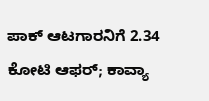ಪಾಕ್ ಆಟಗಾರನಿಗೆ 2.34 ಕೋಟಿ ಆಫರ್; ಕಾವ್ಯಾ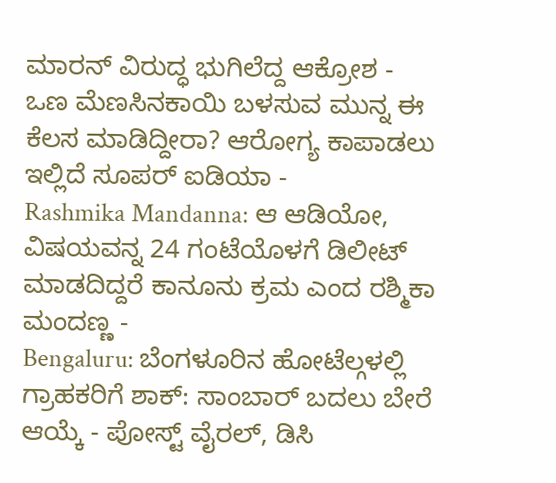ಮಾರನ್ ವಿರುದ್ಧ ಭುಗಿಲೆದ್ದ ಆಕ್ರೋಶ -
ಒಣ ಮೆಣಸಿನಕಾಯಿ ಬಳಸುವ ಮುನ್ನ ಈ ಕೆಲಸ ಮಾಡಿದ್ದೀರಾ? ಆರೋಗ್ಯ ಕಾಪಾಡಲು ಇಲ್ಲಿದೆ ಸೂಪರ್ ಐಡಿಯಾ -
Rashmika Mandanna: ಆ ಆಡಿಯೋ, ವಿಷಯವನ್ನ 24 ಗಂಟೆಯೊಳಗೆ ಡಿಲೀಟ್ ಮಾಡದಿದ್ದರೆ ಕಾನೂನು ಕ್ರಮ ಎಂದ ರಶ್ಮಿಕಾ ಮಂದಣ್ಣ -
Bengaluru: ಬೆಂಗಳೂರಿನ ಹೋಟೆಲ್ಗಳಲ್ಲಿ ಗ್ರಾಹಕರಿಗೆ ಶಾಕ್: ಸಾಂಬಾರ್ ಬದಲು ಬೇರೆ ಆಯ್ಕೆ - ಪೋಸ್ಟ್ ವೈರಲ್, ಡಿಸಿ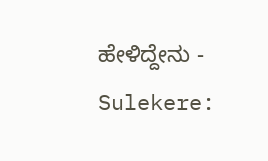ಹೇಳಿದ್ದೇನು -
Sulekere: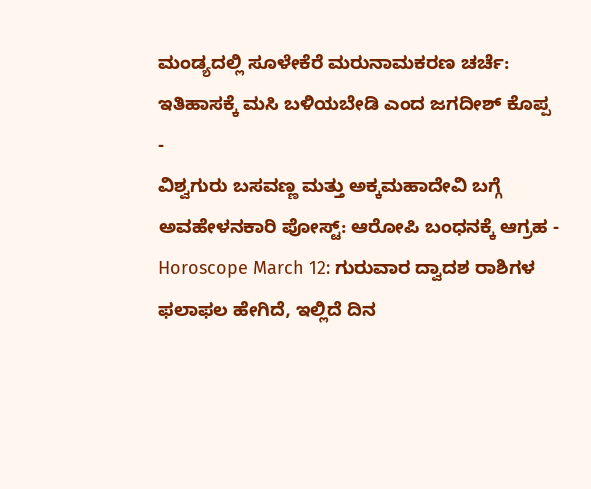ಮಂಡ್ಯದಲ್ಲಿ ಸೂಳೇಕೆರೆ ಮರುನಾಮಕರಣ ಚರ್ಚೆ: ಇತಿಹಾಸಕ್ಕೆ ಮಸಿ ಬಳಿಯಬೇಡಿ ಎಂದ ಜಗದೀಶ್ ಕೊಪ್ಪ -
ವಿಶ್ವಗುರು ಬಸವಣ್ಣ ಮತ್ತು ಅಕ್ಕಮಹಾದೇವಿ ಬಗ್ಗೆ ಅವಹೇಳನಕಾರಿ ಪೋಸ್ಟ್: ಆರೋಪಿ ಬಂಧನಕ್ಕೆ ಆಗ್ರಹ -
Horoscope March 12: ಗುರುವಾರ ದ್ವಾದಶ ರಾಶಿಗಳ ಫಲಾಫಲ ಹೇಗಿದೆ, ಇಲ್ಲಿದೆ ದಿನ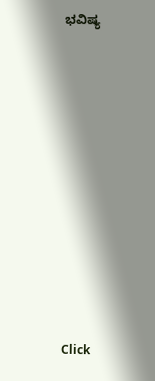ಭವಿಷ್ಯ












Click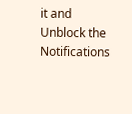it and Unblock the Notifications